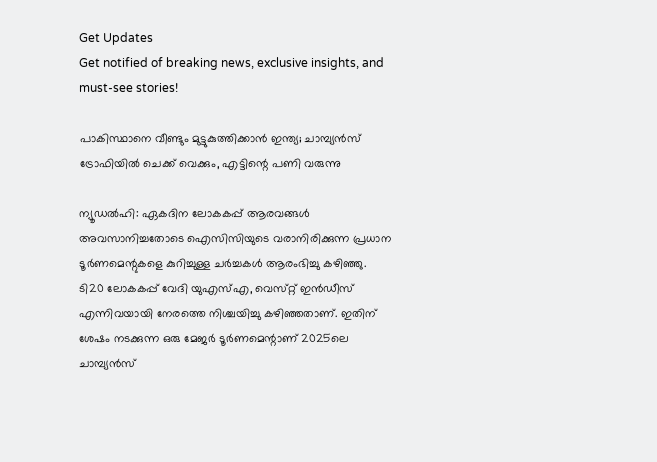Get Updates
Get notified of breaking news, exclusive insights, and must-see stories!

പാകിസ്ഥാനെ വീണ്ടും മുട്ടുകുത്തിക്കാൻ ഇന്ത്യ; ചാമ്പ്യൻസ് ട്രോഫിയിൽ ചെക്ക് വെക്കും, എട്ടിന്റെ പണി വരുന്നു

ന്യൂഡൽഹി: ഏകദിന ലോകകപ്പ് ആരവങ്ങൾ അവസാനിച്ചതോടെ ഐസിസിയുടെ വരാനിരിക്കുന്ന പ്രധാന ടൂർണമെന്റുകളെ കുറിച്ചുള്ള ചർച്ചകൾ ആരംഭിച്ചു കഴിഞ്ഞു. ടി20 ലോകകപ്പ് വേദി യുഎസ്എ, വെസ്‌റ്റ് ഇൻഡീസ് എന്നിവയായി നേരത്തെ നിശ്ചയിച്ചു കഴിഞ്ഞതാണ്. ഇതിന് ശേഷം നടക്കുന്ന ഒരു മേജർ ടൂർണമെന്റാണ് 2025ലെ ചാമ്പ്യൻസ്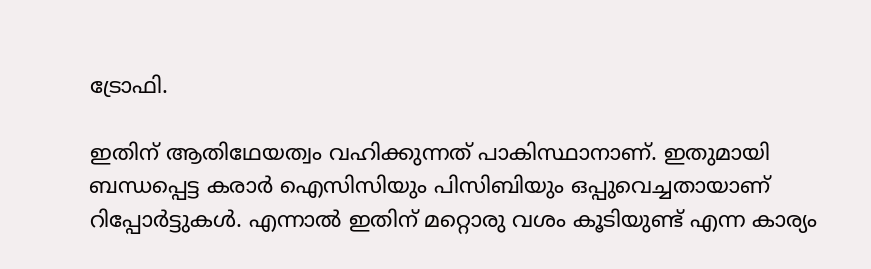ട്രോഫി.

ഇതിന് ആതിഥേയത്വം വഹിക്കുന്നത് പാകിസ്ഥാനാണ്. ഇതുമായി ബന്ധപ്പെട്ട കരാർ ഐസിസിയും പിസിബിയും ഒപ്പുവെച്ചതായാണ് റിപ്പോർട്ടുകൾ. എന്നാൽ ഇതിന് മറ്റൊരു വശം കൂടിയുണ്ട് എന്ന കാര്യം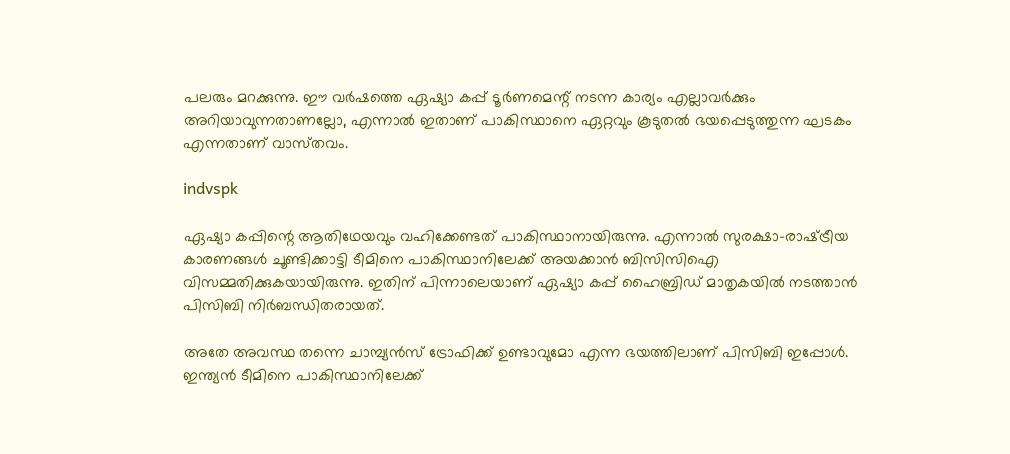പലരും മറക്കുന്നു. ഈ വർഷത്തെ ഏഷ്യാ കപ്പ് ടൂർണമെന്റ് നടന്ന കാര്യം എല്ലാവർക്കും അറിയാവുന്നതാണല്ലോ, എന്നാൽ ഇതാണ് പാകിസ്ഥാനെ ഏറ്റവും കൂടുതൽ ഭയപ്പെടുത്തുന്ന ഘടകം എന്നതാണ് വാസ്‌തവം.

indvspk

ഏഷ്യാ കപ്പിന്റെ ആതിഥേയവും വഹിക്കേണ്ടത് പാകിസ്ഥാനായിരുന്നു. എന്നാൽ സുരക്ഷാ-രാഷ്‌ട്രീയ കാരണങ്ങൾ ചൂണ്ടിക്കാട്ടി ടീമിനെ പാകിസ്ഥാനിലേക്ക് അയക്കാൻ ബിസിസിഐ വിസമ്മതിക്കുകയായിരുന്നു. ഇതിന് പിന്നാലെയാണ് ഏഷ്യാ കപ്പ് ഹൈബ്രിഡ് മാതൃകയിൽ നടത്താൻ പിസിബി നിർബന്ധിതരായത്.

അതേ അവസ്ഥ തന്നെ ചാമ്പ്യൻസ് ട്രോഫിക്ക് ഉണ്ടാവുമോ എന്ന ഭയത്തിലാണ് പിസിബി ഇപ്പോൾ. ഇന്ത്യൻ ടീമിനെ പാകിസ്ഥാനിലേക്ക്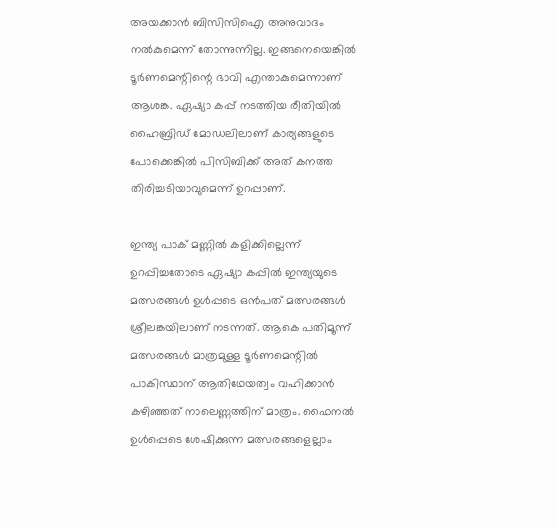അയക്കാൻ ബിസിസിഐ അനുവാദം നൽകുമെന്ന് തോന്നുന്നില്ല. ഇങ്ങനെയെങ്കിൽ ടൂർണമെന്റിന്റെ ഭാവി എന്താകുമെന്നാണ് ആശങ്ക. ഏഷ്യാ കപ്പ് നടത്തിയ രീതിയിൽ ഹൈബ്രിഡ് മോഡലിലാണ് കാര്യങ്ങളുടെ പോക്കെങ്കിൽ പിസിബിക്ക് അത് കനത്ത തിരിച്ചടിയാവുമെന്ന് ഉറപ്പാണ്.

ഇന്ത്യ പാക് മണ്ണിൽ കളിക്കില്ലെന്ന് ഉറപ്പിച്ചതോടെ ഏഷ്യാ കപ്പിൽ ഇന്ത്യയുടെ മത്സരങ്ങൾ ഉൾപ്പടെ ഒൻപത് മത്സരങ്ങൾ ശ്രീലങ്കയിലാണ് നടന്നത്. ആകെ പതിമൂന്ന് മത്സരങ്ങൾ മാത്രമുള്ള ടൂർണമെന്റിൽ പാകിസ്ഥാന് ആതിഥേയത്വം വഹിക്കാൻ കഴിഞ്ഞത് നാലെണ്ണത്തിന് മാത്രം. ഫൈനൽ ഉൾപ്പെടെ ശേഷിക്കുന്ന മത്സരങ്ങളെല്ലാം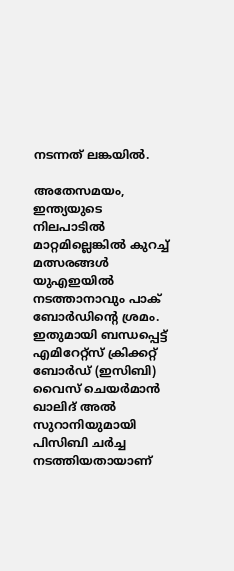നടന്നത് ലങ്കയിൽ.

അതേസമയം, ഇന്ത്യയുടെ നിലപാടിൽ മാറ്റമില്ലെങ്കിൽ കുറച്ച് മത്സരങ്ങൾ യുഎഇയിൽ നടത്താനാവും പാക്‌ ബോർഡിന്റെ ശ്രമം. ഇതുമായി ബന്ധപ്പെട്ട് എമിറേറ്റ്‌സ് ക്രിക്കറ്റ് ബോർഡ് (ഇസിബി) വൈസ് ചെയർമാൻ ഖാലിദ് അൽ സുറാനിയുമായി പിസിബി ചർച്ച നടത്തിയതായാണ്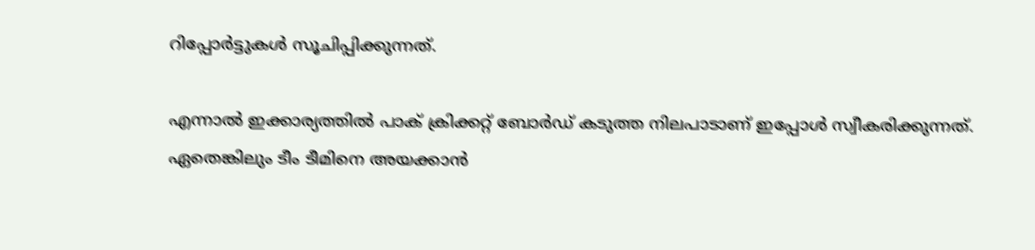റിപ്പോർട്ടുകൾ സൂചിപ്പിക്കുന്നത്.

എന്നാൽ ഇക്കാര്യത്തിൽ പാക് ക്രിക്കറ്റ് ബോർഡ് കടുത്ത നിലപാടാണ് ഇപ്പോൾ സ്വീകരിക്കുന്നത്. ഏതെങ്കിലും ടീം ടീമിനെ അയക്കാൻ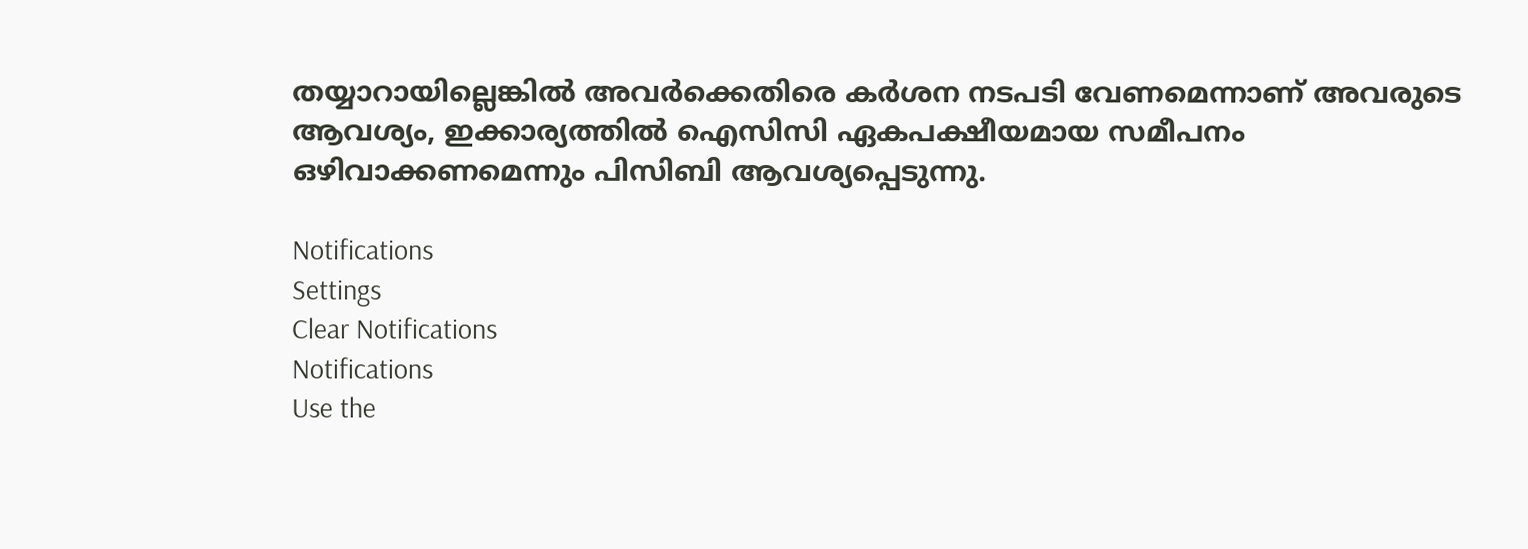തയ്യാറായില്ലെങ്കിൽ അവർക്കെതിരെ കർശന നടപടി വേണമെന്നാണ് അവരുടെ ആവശ്യം, ഇക്കാര്യത്തിൽ ഐസിസി ഏകപക്ഷീയമായ സമീപനം ഒഴിവാക്കണമെന്നും പിസിബി ആവശ്യപ്പെടുന്നു.

Notifications
Settings
Clear Notifications
Notifications
Use the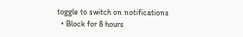toggle to switch on notifications
  • Block for 8 hours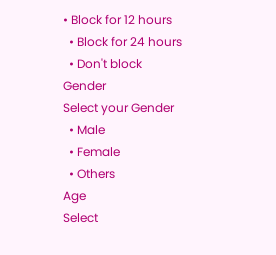• Block for 12 hours
  • Block for 24 hours
  • Don't block
Gender
Select your Gender
  • Male
  • Female
  • Others
Age
Select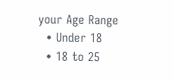your Age Range
  • Under 18
  • 18 to 25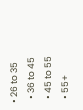• 26 to 35
  • 36 to 45
  • 45 to 55
  • 55+